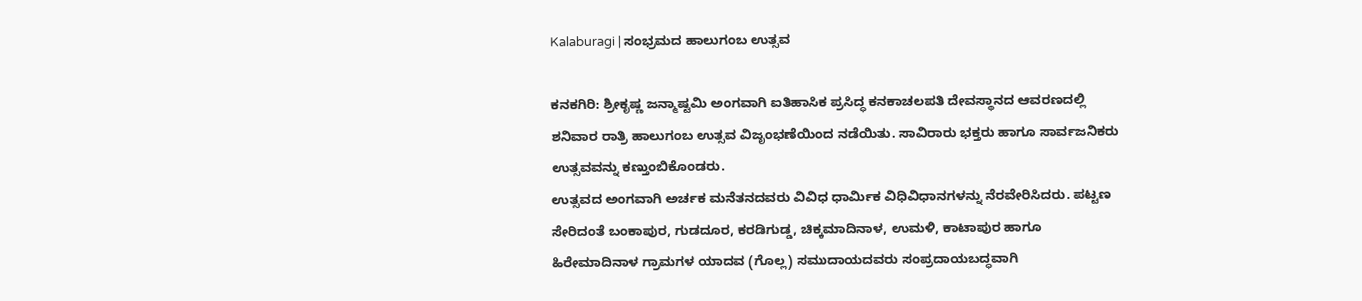Kalaburagi | ಸಂಭ್ರಮದ ಹಾಲುಗಂಬ ಉತ್ಸವ

ಕನಕಗಿರಿ: ಶ್ರೀಕೃಷ್ಣ ಜನ್ಮಾಷ್ಟಮಿ ಅಂಗವಾಗಿ ಐತಿಹಾಸಿಕ ಪ್ರಸಿದ್ಧ ಕನಕಾಚಲಪತಿ ದೇವಸ್ಥಾನದ ಆವರಣದಲ್ಲಿ ಶನಿವಾರ ರಾತ್ರಿ ಹಾಲುಗಂಬ ಉತ್ಸವ ವಿಜೃಂಭಣೆಯಿಂದ ನಡೆಯಿತು. ಸಾವಿರಾರು ಭಕ್ತರು ಹಾಗೂ ಸಾರ್ವಜನಿಕರು ಉತ್ಸವವನ್ನು ಕಣ್ತುಂಬಿಕೊಂಡರು.
ಉತ್ಸವದ ಅಂಗವಾಗಿ ಅರ್ಚಕ ಮನೆತನದವರು ವಿವಿಧ ಧಾರ್ಮಿಕ ವಿಧಿವಿಧಾನಗಳನ್ನು ನೆರವೇರಿಸಿದರು. ಪಟ್ಟಣ ಸೇರಿದಂತೆ ಬಂಕಾಪುರ, ಗುಡದೂರ, ಕರಡಿಗುಡ್ಡ, ಚಿಕ್ಕಮಾದಿನಾಳ, ಉಮಳಿ, ಕಾಟಾಪುರ ಹಾಗೂ ಹಿರೇಮಾದಿನಾಳ ಗ್ರಾಮಗಳ ಯಾದವ (ಗೊಲ್ಲ) ಸಮುದಾಯದವರು ಸಂಪ್ರದಾಯಬದ್ಧವಾಗಿ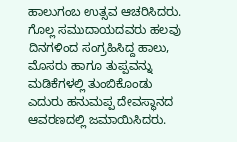ಹಾಲುಗಂಬ ಉತ್ಸವ ಆಚರಿಸಿದರು.
ಗೊಲ್ಲ ಸಮುದಾಯದವರು ಹಲವು ದಿನಗಳಿಂದ ಸಂಗ್ರಹಿಸಿದ್ದ ಹಾಲು, ಮೊಸರು ಹಾಗೂ ತುಪ್ಪವನ್ನು ಮಡಿಕೆಗಳಲ್ಲಿ ತುಂಬಿಕೊಂಡು ಎದುರು ಹನುಮಪ್ಪ ದೇವಸ್ಥಾನದ ಆವರಣದಲ್ಲಿ ಜಮಾಯಿಸಿದರು.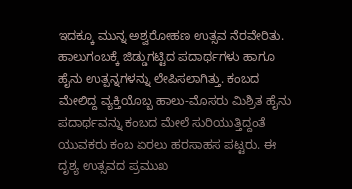ಇದಕ್ಕೂ ಮುನ್ನ ಅಶ್ವರೋಹಣ ಉತ್ಸವ ನೆರವೇರಿತು.
ಹಾಲುಗಂಬಕ್ಕೆ ಜಿಡ್ಡುಗಟ್ಟಿದ ಪದಾರ್ಥಗಳು ಹಾಗೂ ಹೈನು ಉತ್ಪನ್ನಗಳನ್ನು ಲೇಪಿಸಲಾಗಿತ್ತು. ಕಂಬದ ಮೇಲಿದ್ದ ವ್ಯಕ್ತಿಯೊಬ್ಬ ಹಾಲು-ಮೊಸರು ಮಿಶ್ರಿತ ಹೈನು ಪದಾರ್ಥವನ್ನು ಕಂಬದ ಮೇಲೆ ಸುರಿಯುತ್ತಿದ್ದಂತೆ ಯುವಕರು ಕಂಬ ಏರಲು ಹರಸಾಹಸ ಪಟ್ಟರು. ಈ ದೃಶ್ಯ ಉತ್ಸವದ ಪ್ರಮುಖ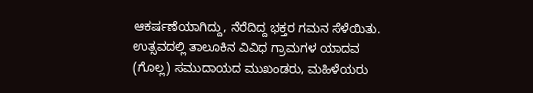ಆಕರ್ಷಣೆಯಾಗಿದ್ದು, ನೆರೆದಿದ್ದ ಭಕ್ತರ ಗಮನ ಸೆಳೆಯಿತು.
ಉತ್ಸವದಲ್ಲಿ ತಾಲೂಕಿನ ವಿವಿಧ ಗ್ರಾಮಗಳ ಯಾದವ (ಗೊಲ್ಲ) ಸಮುದಾಯದ ಮುಖಂಡರು, ಮಹಿಳೆಯರು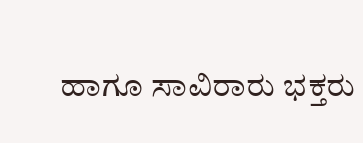ಹಾಗೂ ಸಾವಿರಾರು ಭಕ್ತರು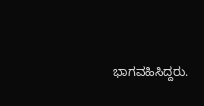ಭಾಗವಹಿಸಿದ್ದರು.